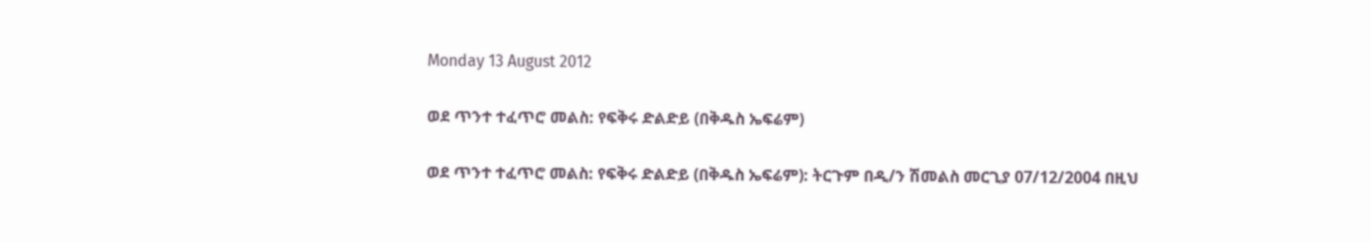Monday 13 August 2012

ወደ ጥንተ ተፈጥሮ መልስ: የፍቅሩ ድልድይ (በቅዱስ ኤፍሬም)

ወደ ጥንተ ተፈጥሮ መልስ: የፍቅሩ ድልድይ (በቅዱስ ኤፍሬም): ትርጉም በዲ/ን ሽመልስ መርጊያ 07/12/2004 በዚህ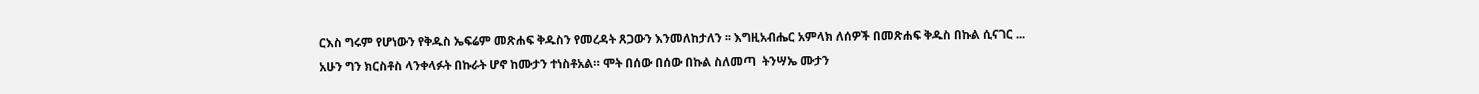ርእስ ግሩም የሆነውን የቅዱስ ኤፍሬም መጽሐፍ ቅዱስን የመረዳት ጸጋውን እንመለከታለን ፡፡ እግዚአብሔር አምላክ ለሰዎች በመጽሐፍ ቅዱስ በኩል ሲናገር ...
አሁን ግን ክርስቶስ ላንቀላፉት በኩራት ሆኖ ከሙታን ተነስቶአል። ሞት በሰው በሰው በኩል ስለመጣ  ትንሣኤ ሙታን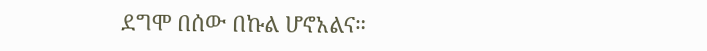ደግሞ በሰው በኩል ሆኖአልና።